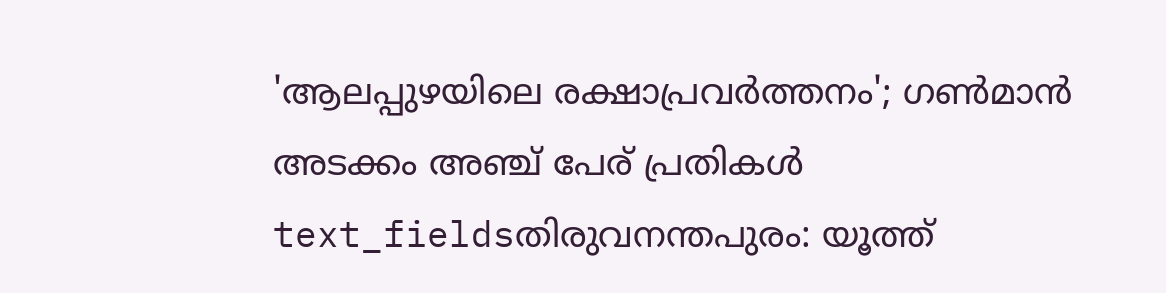'ആലപ്പുഴയിലെ രക്ഷാപ്രവർത്തനം'; ഗൺമാൻ അടക്കം അഞ്ച് പേര് പ്രതികൾ
text_fieldsതിരുവനന്തപുരം: യൂത്ത്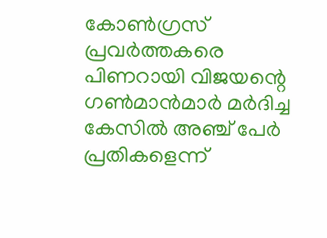കോൺഗ്രസ് പ്രവർത്തകരെ പിണറായി വിജയന്റെ ഗൺമാൻമാർ മർദിച്ച കേസിൽ അഞ്ച് പേർ പ്രതികളെന്ന്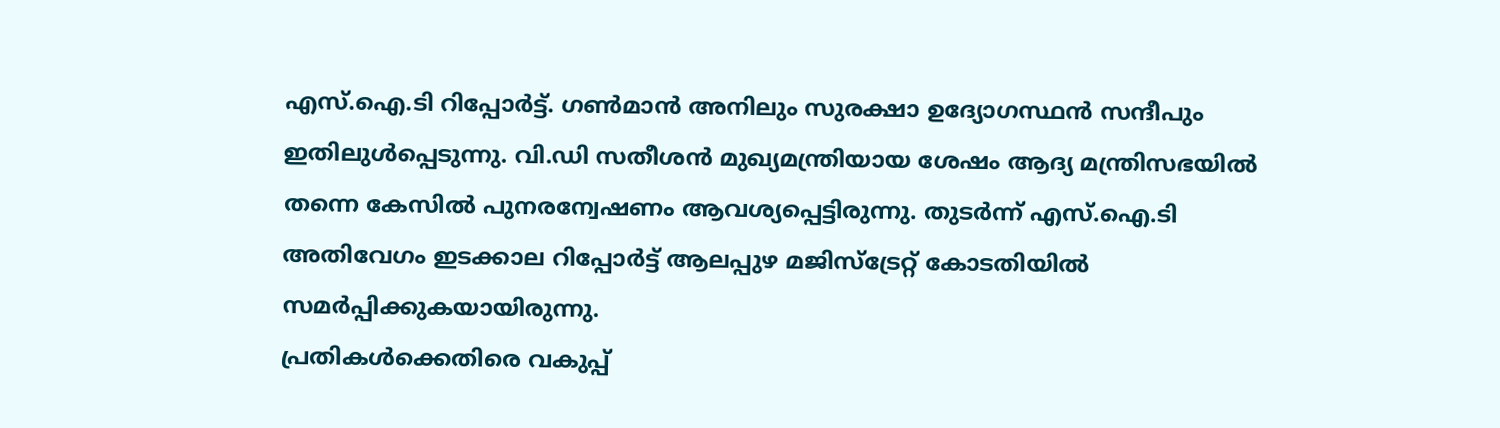എസ്.ഐ.ടി റിപ്പോർട്ട്. ഗൺമാൻ അനിലും സുരക്ഷാ ഉദ്യോഗസ്ഥൻ സന്ദീപും ഇതിലുൾപ്പെടുന്നു. വി.ഡി സതീശൻ മുഖ്യമന്ത്രിയായ ശേഷം ആദ്യ മന്ത്രിസഭയിൽ തന്നെ കേസിൽ പുനരന്വേഷണം ആവശ്യപ്പെട്ടിരുന്നു. തുടർന്ന് എസ്.ഐ.ടി അതിവേഗം ഇടക്കാല റിപ്പോർട്ട് ആലപ്പുഴ മജിസ്ട്രേറ്റ് കോടതിയിൽ സമർപ്പിക്കുകയായിരുന്നു.
പ്രതികൾക്കെതിരെ വകുപ്പ്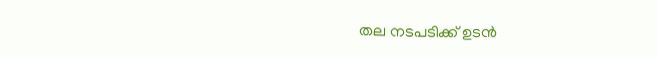തല നടപടിക്ക് ഉടൻ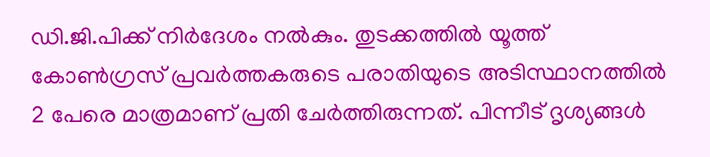ഡി.ജി.പിക്ക് നിർദേശം നൽകും. തുടക്കത്തിൽ യൂത്ത് കോൺഗ്രസ് പ്രവർത്തകരുടെ പരാതിയുടെ അടിസ്ഥാനത്തിൽ 2 പേരെ മാത്രമാണ് പ്രതി ചേർത്തിരുന്നത്. പിന്നീട് ദൃശ്യങ്ങൾ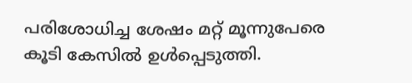പരിശോധിച്ച ശേഷം മറ്റ് മൂന്നുപേരെ കൂടി കേസിൽ ഉൾപ്പെടുത്തി.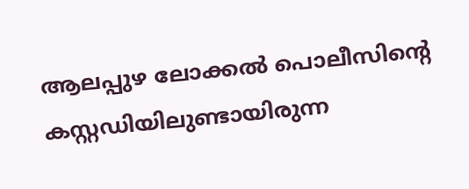ആലപ്പുഴ ലോക്കൽ പൊലീസിന്റെ കസ്റ്റഡിയിലുണ്ടായിരുന്ന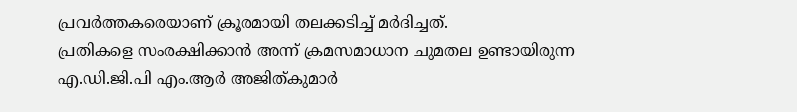പ്രവർത്തകരെയാണ് ക്രൂരമായി തലക്കടിച്ച് മർദിച്ചത്.
പ്രതികളെ സംരക്ഷിക്കാൻ അന്ന് ക്രമസമാധാന ചുമതല ഉണ്ടായിരുന്ന എ.ഡി.ജി.പി എം.ആർ അജിത്കുമാർ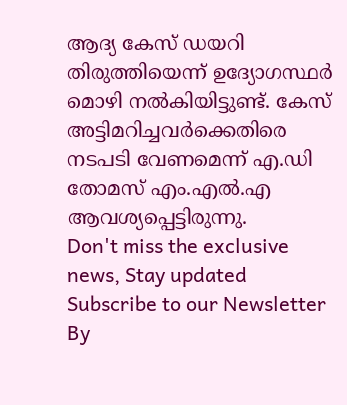ആദ്യ കേസ് ഡയറി തിരുത്തിയെന്ന് ഉദ്യോഗസ്ഥർ മൊഴി നൽകിയിട്ടുണ്ട്. കേസ് അട്ടിമറിച്ചവർക്കെതിരെ നടപടി വേണമെന്ന് എ.ഡി തോമസ് എം.എൽ.എ ആവശ്യപ്പെട്ടിരുന്നു.
Don't miss the exclusive news, Stay updated
Subscribe to our Newsletter
By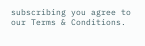subscribing you agree to our Terms & Conditions.